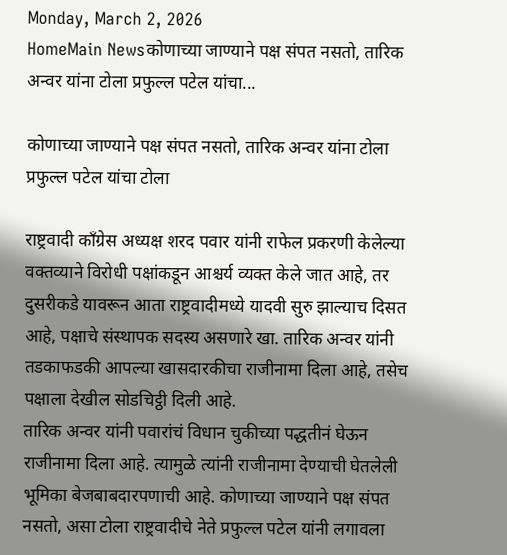Monday, March 2, 2026
HomeMain Newsकोणाच्या जाण्याने पक्ष संपत नसतो, तारिक अन्वर यांना टोला प्रफुल्ल पटेल यांचा...

कोणाच्या जाण्याने पक्ष संपत नसतो, तारिक अन्वर यांना टोला प्रफुल्ल पटेल यांचा टोला

राष्ट्रवादी कॉंग्रेस अध्यक्ष शरद पवार यांनी राफेल प्रकरणी केलेल्या वक्तव्याने विरोधी पक्षांकडून आश्चर्य व्यक्त केले जात आहे, तर दुसरीकडे यावरून आता राष्ट्रवादीमध्ये यादवी सुरु झाल्याच दिसत आहे, पक्षाचे संस्थापक सदस्य असणारे खा. तारिक अन्वर यांनी तडकाफडकी आपल्या खासदारकीचा राजीनामा दिला आहे, तसेच पक्षाला देखील सोडचिट्ठी दिली आहे.
तारिक अन्वर यांनी पवारांचं विधान चुकीच्या पद्धतीनं घेऊन राजीनामा दिला आहे. त्यामुळे त्यांनी राजीनामा देण्याची घेतलेली भूमिका बेजबाबदारपणाची आहे. कोणाच्या जाण्याने पक्ष संपत नसतो, असा टोला राष्ट्रवादीचे नेते प्रफुल्ल पटेल यांनी लगावला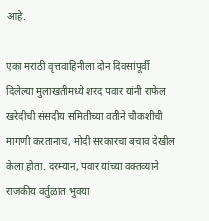आहे.

एका मराठी वृत्तवाहिनीला दोन दिवसांपूर्वी दिलेल्या मुलाखतीमध्ये शरद पवार यांनी राफेल खरेदीची संसदीय समितीच्या वतीने चौकशीची मागणी करतानाच, मोदी सरकारचा बचाव देखील केला होता. दरम्यान, पवार यांच्या वक्तव्याने राजकीय वर्तुळात भुवया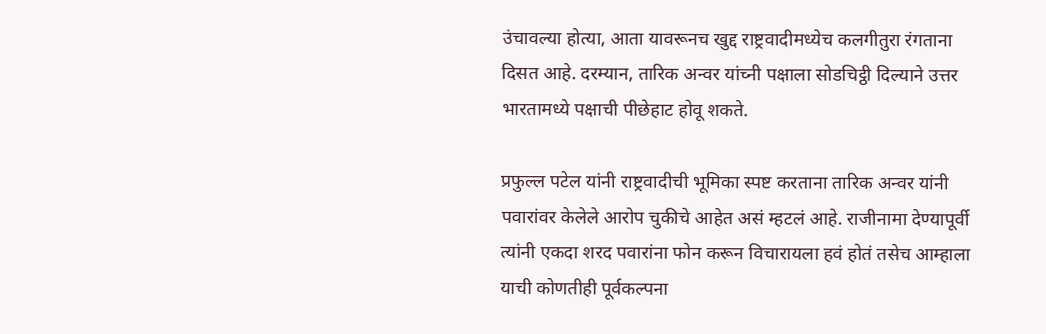उंचावल्या होत्या, आता यावरूनच खुद्द राष्ट्रवादीमध्येच कलगीतुरा रंगताना दिसत आहे. दरम्यान, तारिक अन्वर यांच्नी पक्षाला सोडचिट्ठी दिल्याने उत्तर भारतामध्ये पक्षाची पीछेहाट होवू शकते.

प्रफुल्ल पटेल यांनी राष्ट्रवादीची भूमिका स्पष्ट करताना तारिक अन्वर यांनी पवारांवर केलेले आरोप चुकीचे आहेत असं म्हटलं आहे. राजीनामा देण्यापूर्वी त्यांनी एकदा शरद पवारांना फोन करून विचारायला हवं होतं तसेच आम्हाला याची कोणतीही पूर्वकल्पना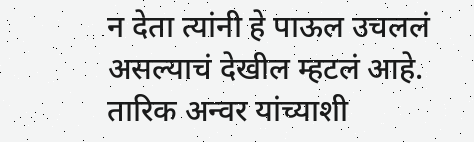न देता त्यांनी हे पाऊल उचललं असल्याचं देखील म्हटलं आहे. तारिक अन्वर यांच्याशी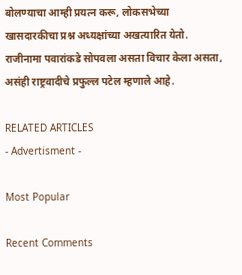बोलण्याचा आम्ही प्रयत्न करू, लोकसभेच्या खासदारकीचा प्रश्न अध्यक्षांच्या अखत्यारित येतो. राजीनामा पवारांकडे सोपवला असता विचार केला असता, असंही राष्ट्रवादीचे प्रफुल्ल पटेल म्हणाले आहे.

RELATED ARTICLES
- Advertisment -

Most Popular

Recent Comments